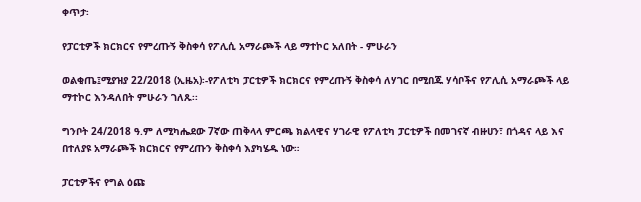ቀጥታ፡

የፓርቲዎች ክርክርና የምረጡኝ ቅስቀሳ የፖሊሲ አማራጮች ላይ ማተኮር አለበት - ምሁራን

ወልቂጤ፤ሚያዝያ 22/2018 (ኢዜአ)፡-የፖለቲካ ፓርቲዎች ክርክርና የምረጡኝ ቅስቀሳ ለሃገር በሚበጁ ሃሳቦችና የፖሊሲ አማራጮች ላይ ማተኮር እንዳለበት ምሁራን ገለጹ፡፡

ግንቦት 24/2018 ዓ.ም ለሚካሔደው 7ኛው ጠቅላላ ምርጫ ክልላዊና ሃገራዊ የፖለቲካ ፓርቲዎች በመገናኛ ብዙሀን፣ በጎዳና ላይ እና በተለያዩ አማራጮች ክርክርና የምረጡን ቅስቀሳ እያካሄዱ ነው።

ፓርቲዎችና የግል ዕጩ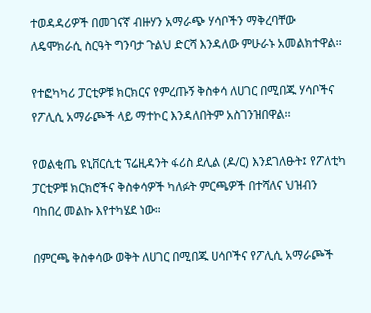ተወዳዳሪዎች በመገናኛ ብዙሃን አማራጭ ሃሳቦችን ማቅረባቸው ለዴሞክራሲ ስርዓት ግንባታ ጉልህ ድርሻ እንዳለው ምሁራኑ አመልክተዋል፡፡

የተፎካካሪ ፓርቲዎቹ ክርክርና የምረጡኝ ቅስቀሳ ለሀገር በሚበጁ ሃሳቦችና የፖሊሲ አማራጮች ላይ ማተኮር እንዳለበትም አስገንዝበዋል፡፡

የወልቂጤ ዩኒቨርሲቲ ፕሬዚዳንት ፋሪስ ደሊል (ዶ/ር) እንደገለፁት፤ የፖለቲካ ፓርቲዎቹ ክርክሮችና ቅስቀሳዎች ካለፉት ምርጫዎች በተሻለና ህዝብን ባከበረ መልኩ እየተካሄደ ነው።

በምርጫ ቅስቀሳው ወቅት ለሀገር በሚበጁ ሀሳቦችና የፖሊሲ አማራጮች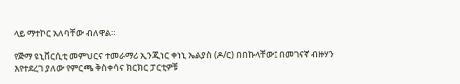ላይ ማተኮር አለባቸው ብለዋል።

የጅማ ዩኒቨርሲቲ መምህርና ተመራማሪ ኢንጂነር ቀነኒ ኤልያስ (ዶ/ር) በበኩላቸው፤ በመገናኛ ብዙሃን እየተደረገ ያለው የምርጫ ቅስቀሳና ክርክር ፓርቲዎቹ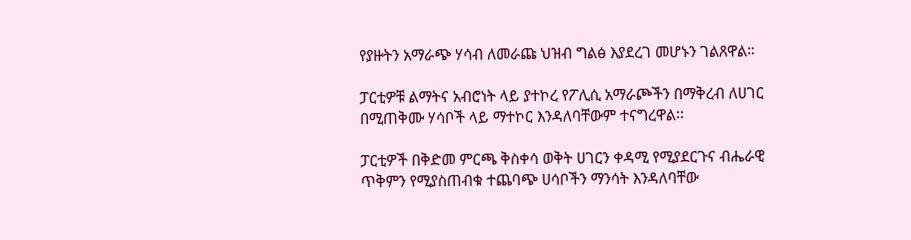የያዙትን አማራጭ ሃሳብ ለመራጩ ህዝብ ግልፅ እያደረገ መሆኑን ገልጸዋል።

ፓርቲዎቹ ልማትና አብሮነት ላይ ያተኮረ የፖሊሲ አማራጮችን በማቅረብ ለሀገር በሚጠቅሙ ሃሳቦች ላይ ማተኮር እንዳለባቸውም ተናግረዋል፡፡

ፓርቲዎች በቅድመ ምርጫ ቅስቀሳ ወቅት ሀገርን ቀዳሚ የሚያደርጉና ብሔራዊ ጥቅምን የሚያስጠብቁ ተጨባጭ ሀሳቦችን ማንሳት እንዳለባቸው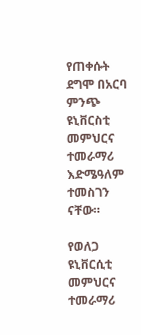የጠቀሱት ደግሞ በአርባ ምንጭ ዩኒቨርስቲ መምህርና ተመራማሪ እድሜዓለም ተመስገን ናቸው።

የወለጋ ዩኒቨርሲቲ መምህርና ተመራማሪ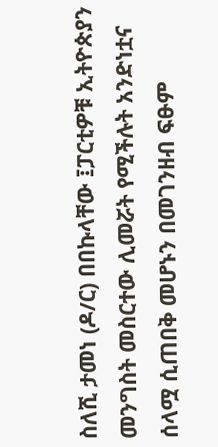ስለሺ ታመነ (ዶ/ር) በበኩላቸው ፤ፓርቲዎቹ ኢትዮጵያን መንግስት መስርተው ሊመሯት የሚችሉት አንድነቷና ሰላሟ ሲጠበቅ መሆኑን በመገንዘብ ፍፁም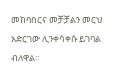መከባበርና መቻቻልን መርህ አድርገው ሊንቀሳቀሱ ይገባል ብለዋል፡፡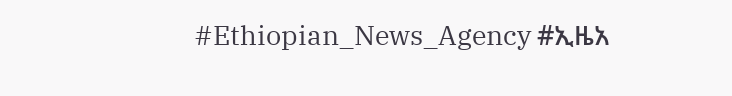#Ethiopian_News_Agency #ኢዜአ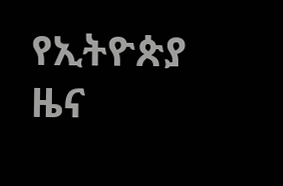የኢትዮጵያ ዜና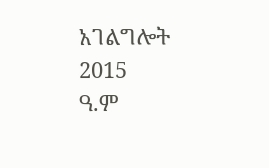አገልግሎት
2015
ዓ.ም